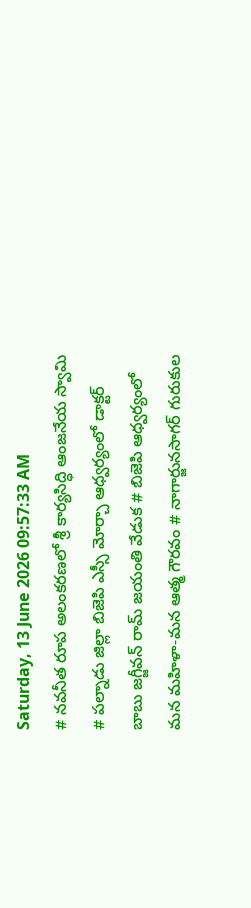Saturday, 13 June 2026 09:57:33 AM
# నవనీత రూప అలంకరణలో శ్రీ కార్యసిద్ధి ఆంజనేయ స్వామి # పల్నాడు జిల్లా బిజెపి ఎస్సీ మోర్చా ఆధ్వర్యంలో డాక్టర్ బాబు జగ్జీవన్ రామ్ జయంతి వేడుక # బిజెపి ఆధ్వర్యంలో మన మహిళా-మన ఆత్మ గౌరవం # నాగార్జునసాగర్ గురుకుల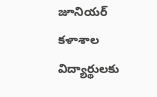జూనియర్ కళాశాల విద్యార్థులకు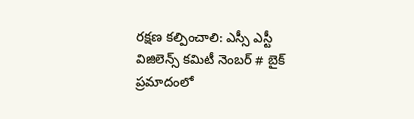రక్షణ కల్పించాలి: ఎస్సీ ఎస్టీ విజిలెన్స్ కమిటీ నెంబర్ # బైక్ ప్రమాదంలో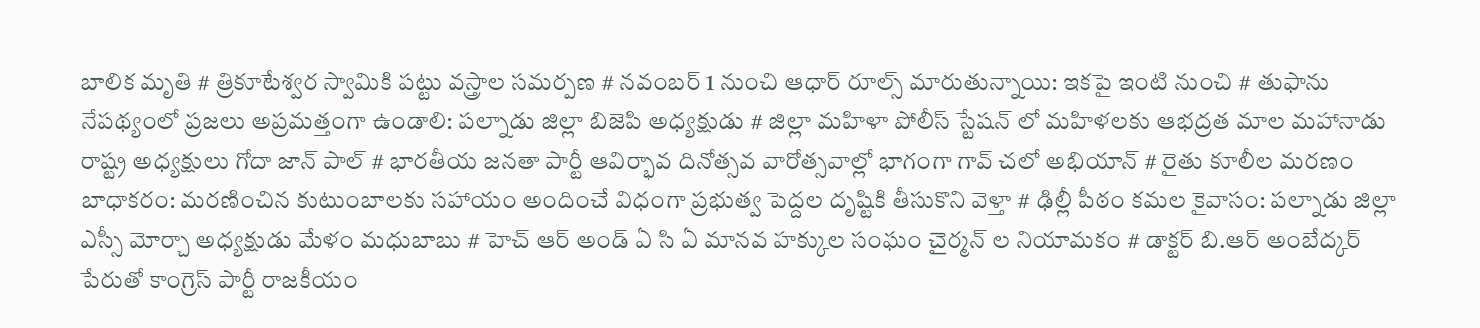బాలిక మృతి # త్రికూటేశ్వర స్వామికి పట్టు వస్త్రాల సమర్పణ # నవంబర్ 1 నుంచి ఆధార్ రూల్స్ మారుతున్నాయి: ఇకపై ఇంటి నుంచి # తుఫాను నేపథ్యంలో ప్రజలు అప్రమత్తంగా ఉండాలి: పల్నాడు జిల్లా బిజెపి అధ్యక్షుడు # జిల్లా మహిళా పోలీస్ స్టేషన్ లో మహిళలకు ఆభద్రత మాల మహానాడు రాష్ట్ర అధ్యక్షులు గోదా జాన్ పాల్ # భారతీయ జనతా పార్టీ ఆవిర్భావ దినోత్సవ వారోత్సవాల్లో భాగంగా గావ్ చలో అభియాన్ # రైతు కూలీల మరణం బాధాకరం: మరణించిన కుటుంబాలకు సహాయం అందించే విధంగా ప్రభుత్వ పెద్దల దృష్టికి తీసుకొని వెళ్తా # ఢిల్లీ పీఠం కమల కైవాసం: పల్నాడు జిల్లా ఎస్సీ మోర్చా అధ్యక్షుడు మేళం మధుబాబు # హెచ్ ఆర్ అండ్ ఏ సి ఏ మానవ హక్కుల సంఘం చైర్మన్ ల నియామకం # డాక్టర్ బి.ఆర్ అంబేద్కర్ పేరుతో కాంగ్రెస్ పార్టీ రాజకీయం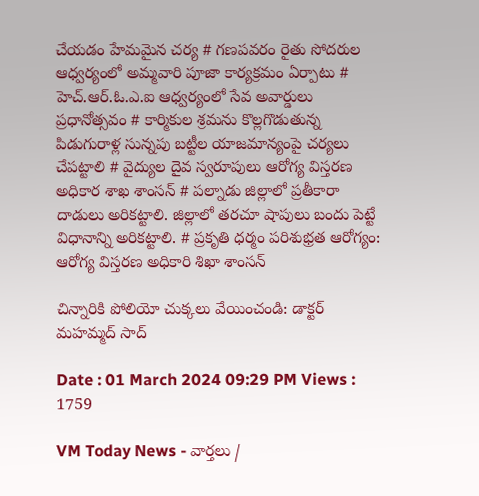చేయడం హేమమైన చర్య # గణపవరం రైతు సోదరుల ఆధ్వర్యంలో అమ్మవారి పూజా కార్యక్రమం ఏర్పాటు # హెచ్.ఆర్.ఓ.ఎ.ఐ ఆధ్వర్యంలో సేవ అవార్డులు ప్రధానోత్సవం # కార్మికుల శ్రమను కొల్లగొడుతున్న పిడుగురాళ్ల సున్నపు బట్టీల యాజమాన్యంపై చర్యలు చేపట్టాలి # వైద్యుల దైవ స్వరూపులు ఆరోగ్య విస్తరణ అధికార శాఖ శాంసన్ # పల్నాడు జిల్లాలో ప్రతీకారా దాడులు అరికట్టాలి. జిల్లాలో తరచూ షాపులు బందు పెట్టే విధానాన్ని అరికట్టాలి. # ప్రకృతి ధర్మం పరిశుభ్రత ఆరోగ్యం: ఆరోగ్య విస్తరణ అధికారి శిఖా శాంసన్

చిన్నారికి పోలియో చుక్కలు వేయించండి: డాక్టర్ మహమ్మద్ సాద్

Date : 01 March 2024 09:29 PM Views : 1759

VM Today News - వార్తలు /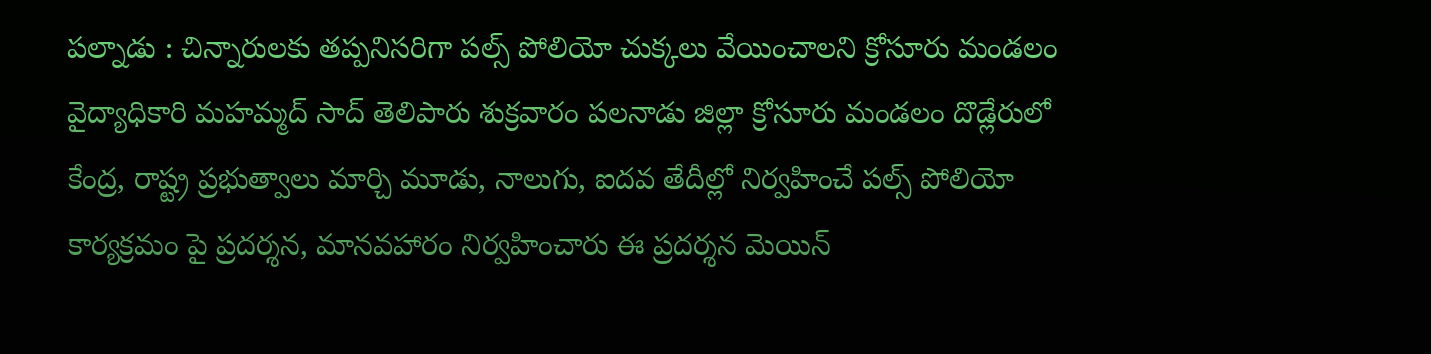పల్నాడు : చిన్నారులకు తప్పనిసరిగా పల్స్ పోలియో చుక్కలు వేయించాలని క్రోసూరు మండలం వైద్యాధికారి మహమ్మద్ సాద్ తెలిపారు శుక్రవారం పలనాడు జిల్లా క్రోసూరు మండలం దొడ్లేరులో కేంద్ర, రాష్ట్ర ప్రభుత్వాలు మార్చి మూడు, నాలుగు, ఐదవ తేదీల్లో నిర్వహించే పల్స్ పోలియో కార్యక్రమం పై ప్రదర్శన, మానవహారం నిర్వహించారు ఈ ప్రదర్శన మెయిన్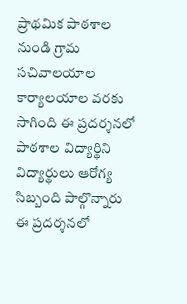ప్రాథమిక పాఠశాల నుండి గ్రామ సచివాలయాల కార్యాలయాల వరకు సాగింది ఈ ప్రదర్శనలో పాఠశాల విద్యార్థిని విద్యార్థులు ఆరోగ్య సిబ్బంది పాల్గొన్నారు ఈ ప్రదర్శనలో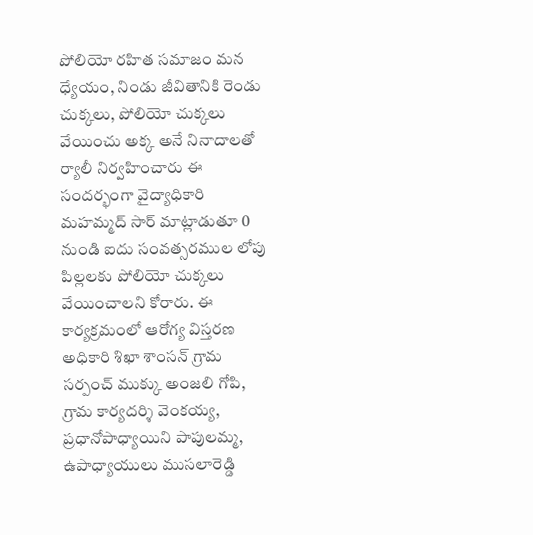పోలియో రహిత సమాజం మన ధ్యేయం, నిండు జీవితానికి రెండు చుక్కలు, పోలియో చుక్కలు వేయించు అక్క అనే నినాదాలతో ర్యాలీ నిర్వహించారు ఈ సందర్భంగా వైద్యాధికారి మహమ్మద్ సార్ మాట్లాడుతూ 0 నుండి ఐదు సంవత్సరముల లోపు పిల్లలకు పోలియో చుక్కలు వేయించాలని కోరారు. ఈ కార్యక్రమంలో ఆరోగ్య విస్తరణ అధికారి శిఖా శాంసన్ గ్రామ సర్పంచ్ ముక్కు అంజలి గోపి, గ్రామ కార్యదర్శి వెంకయ్య, ప్రధానోపాధ్యాయిని పాపులమ్మ, ఉపాధ్యాయులు ముసలారెడ్డి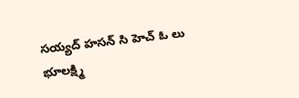సయ్యద్ హసన్ సి హెచ్ ఓ లు భూలక్ష్మి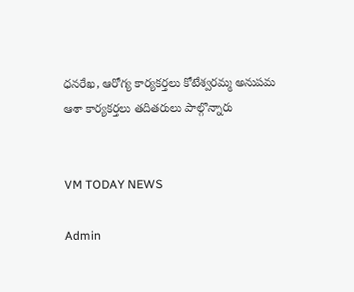ధనరేఖ, ఆరోగ్య కార్యకర్తలు కోటేశ్వరమ్మ అనుపమ ఆశా కార్యకర్తలు తదితరులు పాల్గొన్నారు


VM TODAY NEWS

Admin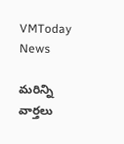VMToday News

మరిన్ని వార్తలు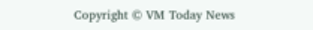Copyright © VM Today News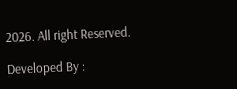2026. All right Reserved.

Developed By :